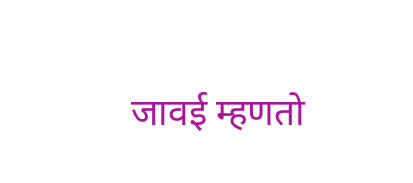जावई म्हणतो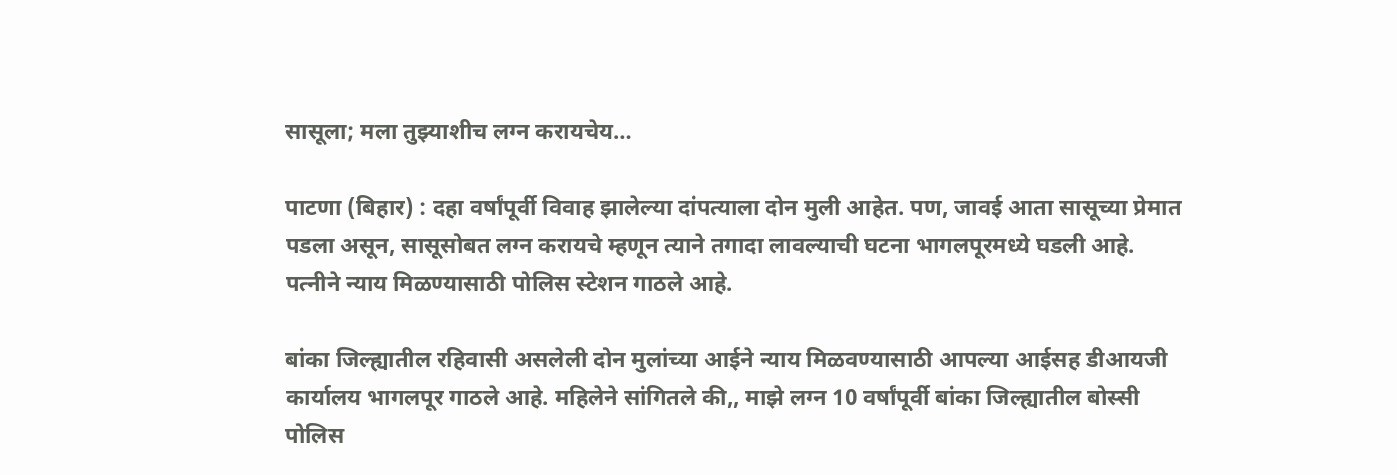सासूला; मला तुझ्याशीच लग्न करायचेय…

पाटणा (बिहार) : दहा वर्षांपूर्वी विवाह झालेल्या दांपत्याला दोन मुली आहेत. पण, जावई आता सासूच्या प्रेमात पडला असून, सासूसोबत लग्न करायचे म्हणून त्याने तगादा लावल्याची घटना भागलपूरमध्ये घडली आहे. पत्नीने न्याय मिळण्यासाठी पोलिस स्टेशन गाठले आहे.

बांका जिल्ह्यातील रहिवासी असलेली दोन मुलांच्या आईने न्याय मिळवण्यासाठी आपल्या आईसह डीआयजी कार्यालय भागलपूर गाठले आहे. महिलेने सांगितले की,, माझे लग्न 10 वर्षांपूर्वी बांका जिल्ह्यातील बोस्सी पोलिस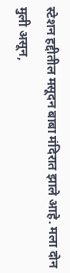स्टेशन हद्दीतील मसूदन बाबा मंदिरात झाले आहे. मला दोन मुली असून,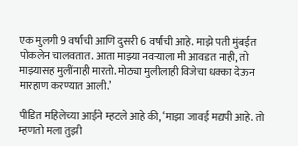एक मुलगी 9 वर्षांची आणि दुसरी 6 वर्षांची आहे. माझे पती मुंबईत पोकलेन चालवतात. आता माझ्या नवऱ्याला मी आवडत नाही, तो माझ्यासह मुलींनाही मारतो. मोठ्या मुलीलाही विजेचा धक्का देऊन मारहाण करण्यात आली.’

पीडित महिलेच्या आईने म्हटले आहे की, ‘माझा जावई मद्यपी आहे. तो म्हणतो मला तुझी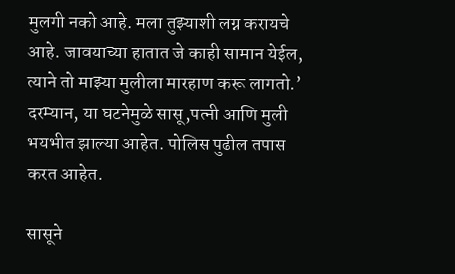मुलगी नको आहे. मला तुझ्याशी लग्न करायचे आहे. जावयाच्या हातात जे काही सामान येईल, त्याने तो माझ्या मुलीला मारहाण करू लागतो.’ दरम्यान, या घटनेमुळे सासू,पत्नी आणि मुली भयभीत झाल्या आहेत. पोलिस पुढील तपास करत आहेत.

सासूने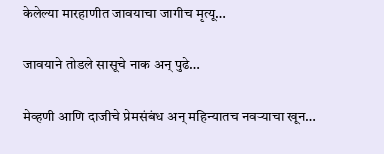केलेल्या मारहाणीत जावयाचा जागीच मृत्यू…

जावयाने तोडले सासूचे नाक अन् पुढे…

मेव्हणी आणि दाजीचे प्रेमसंबंध अन् महिन्यातच नवऱ्याचा खून…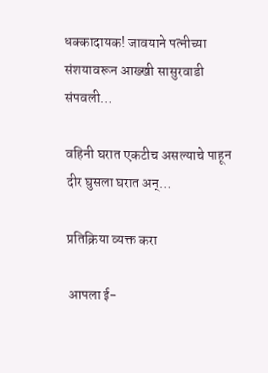धक्कादायक! जावयाने पत्नीच्या संशयावरून आख्खी सासुरवाडी संपवली…

वहिनी घरात एकटीच असल्याचे पाहून दीर घुसला घरात अन्…

प्रतिक्रिया व्यक्त करा

आपला ई-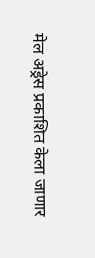मेल अड्रेस प्रकाशित केला जाणार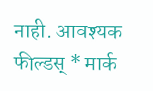नाही. आवश्यक फील्डस् * मार्क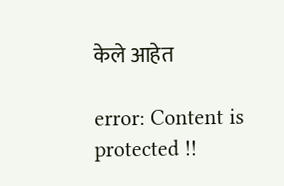केले आहेत

error: Content is protected !!